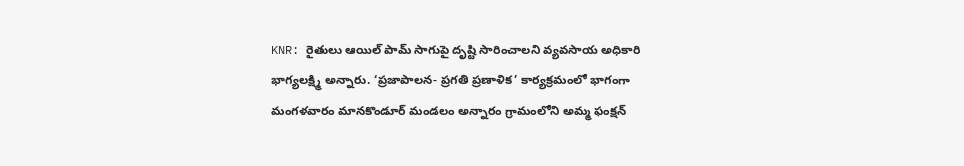KNR: రైతులు ఆయిల్ పామ్ సాగుపై దృష్టి సారించాలని వ్యవసాయ అధికారి భాగ్యలక్ష్మి అన్నారు. ‘ప్రజాపాలన- ప్రగతి ప్రణాళిక’ కార్యక్రమంలో భాగంగా మంగళవారం మానకొండూర్ మండలం అన్నారం గ్రామంలోని అమ్మ ఫంక్షన్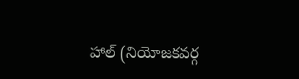హాల్ (నియోజకవర్గ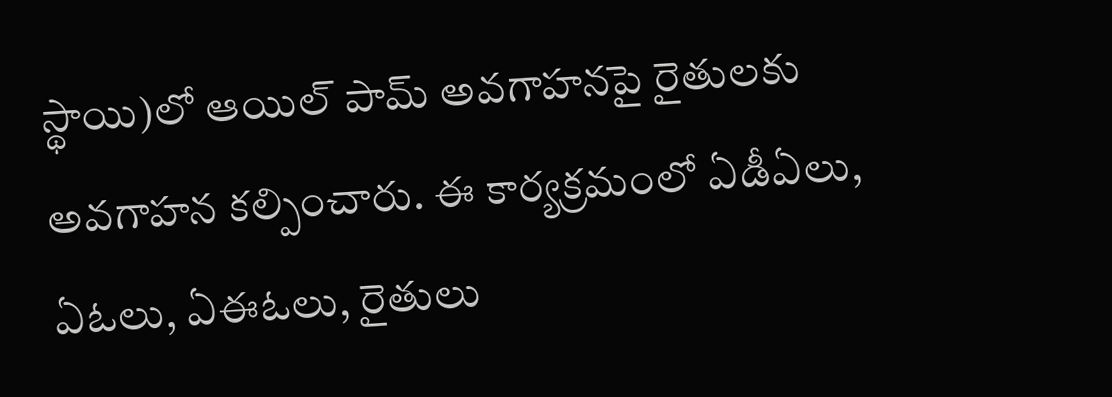స్థాయి)లో ఆయిల్ పామ్ అవగాహనపై రైతులకు అవగాహన కల్పించారు. ఈ కార్యక్రమంలో ఏడీఏలు, ఏఓలు, ఏఈఓలు, రైతులు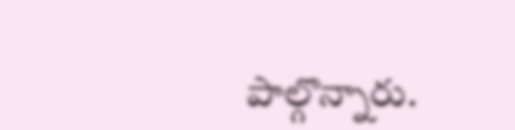పాల్గొన్నారు.